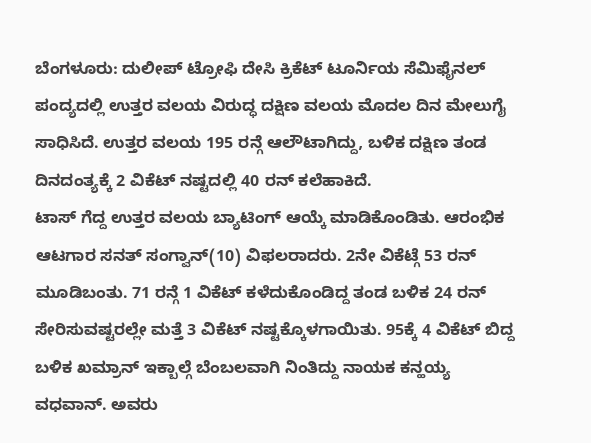ಬೆಂಗಳೂರು: ದುಲೀಪ್ ಟ್ರೋಫಿ ದೇಸಿ ಕ್ರಿಕೆಟ್ ಟೂರ್ನಿಯ ಸೆಮಿಫೈನಲ್ ಪಂದ್ಯದಲ್ಲಿ ಉತ್ತರ ವಲಯ ವಿರುದ್ಧ ದಕ್ಷಿಣ ವಲಯ ಮೊದಲ ದಿನ ಮೇಲುಗೈ ಸಾಧಿಸಿದೆ. ಉತ್ತರ ವಲಯ 195 ರನ್ಗೆ ಆಲೌಟಾಗಿದ್ದು, ಬಳಿಕ ದಕ್ಷಿಣ ತಂಡ ದಿನದಂತ್ಯಕ್ಕೆ 2 ವಿಕೆಟ್ ನಷ್ಟದಲ್ಲಿ 40 ರನ್ ಕಲೆಹಾಕಿದೆ.
ಟಾಸ್ ಗೆದ್ದ ಉತ್ತರ ವಲಯ ಬ್ಯಾಟಿಂಗ್ ಆಯ್ಕೆ ಮಾಡಿಕೊಂಡಿತು. ಆರಂಭಿಕ ಆಟಗಾರ ಸನತ್ ಸಂಗ್ವಾನ್(10) ವಿಫಲರಾದರು. 2ನೇ ವಿಕೆಟ್ಗೆ 53 ರನ್ ಮೂಡಿಬಂತು. 71 ರನ್ಗೆ 1 ವಿಕೆಟ್ ಕಳೆದುಕೊಂಡಿದ್ದ ತಂಡ ಬಳಿಕ 24 ರನ್ ಸೇರಿಸುವಷ್ಟರಲ್ಲೇ ಮತ್ತೆ 3 ವಿಕೆಟ್ ನಷ್ಟಕ್ಕೊಳಗಾಯಿತು. 95ಕ್ಕೆ 4 ವಿಕೆಟ್ ಬಿದ್ದ ಬಳಿಕ ಖಮ್ರಾನ್ ಇಕ್ಬಾಲ್ಗೆ ಬೆಂಬಲವಾಗಿ ನಿಂತಿದ್ದು ನಾಯಕ ಕನ್ಹಯ್ಯ ವಧವಾನ್. ಅವರು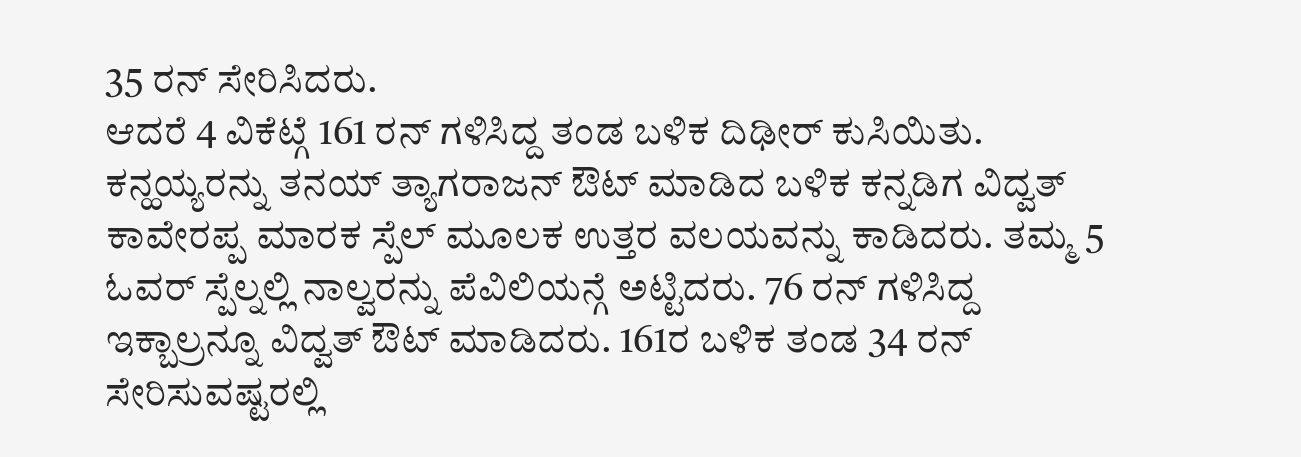35 ರನ್ ಸೇರಿಸಿದರು.
ಆದರೆ 4 ವಿಕೆಟ್ಗೆ 161 ರನ್ ಗಳಿಸಿದ್ದ ತಂಡ ಬಳಿಕ ದಿಢೀರ್ ಕುಸಿಯಿತು. ಕನ್ಹಯ್ಯರನ್ನು ತನಯ್ ತ್ಯಾಗರಾಜನ್ ಔಟ್ ಮಾಡಿದ ಬಳಿಕ ಕನ್ನಡಿಗ ವಿದ್ವತ್ ಕಾವೇರಪ್ಪ ಮಾರಕ ಸ್ಪೆಲ್ ಮೂಲಕ ಉತ್ತರ ವಲಯವನ್ನು ಕಾಡಿದರು. ತಮ್ಮ 5 ಓವರ್ ಸ್ಪೆಲ್ನಲ್ಲಿ ನಾಲ್ವರನ್ನು ಪೆವಿಲಿಯನ್ಗೆ ಅಟ್ಟಿದರು. 76 ರನ್ ಗಳಿಸಿದ್ದ ಇಕ್ಬಾಲ್ರನ್ನೂ ವಿದ್ವತ್ ಔಟ್ ಮಾಡಿದರು. 161ರ ಬಳಿಕ ತಂಡ 34 ರನ್ ಸೇರಿಸುವಷ್ಟರಲ್ಲಿ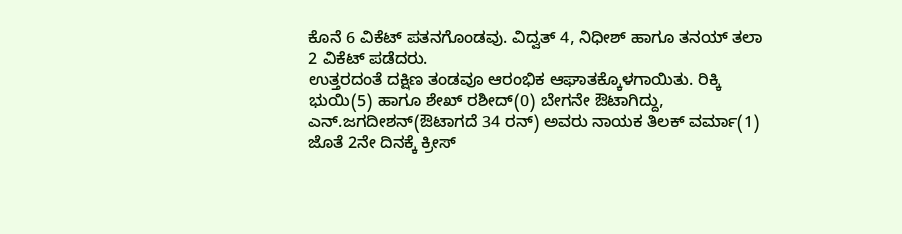ಕೊನೆ 6 ವಿಕೆಟ್ ಪತನಗೊಂಡವು. ವಿದ್ವತ್ 4, ನಿಧೀಶ್ ಹಾಗೂ ತನಯ್ ತಲಾ 2 ವಿಕೆಟ್ ಪಡೆದರು.
ಉತ್ತರದಂತೆ ದಕ್ಷಿಣ ತಂಡವೂ ಆರಂಭಿಕ ಆಘಾತಕ್ಕೊಳಗಾಯಿತು. ರಿಕ್ಕಿ ಭುಯಿ(5) ಹಾಗೂ ಶೇಖ್ ರಶೀದ್(0) ಬೇಗನೇ ಔಟಾಗಿದ್ದು, ಎನ್.ಜಗದೀಶನ್(ಔಟಾಗದೆ 34 ರನ್) ಅವರು ನಾಯಕ ತಿಲಕ್ ವರ್ಮಾ(1) ಜೊತೆ 2ನೇ ದಿನಕ್ಕೆ ಕ್ರೀಸ್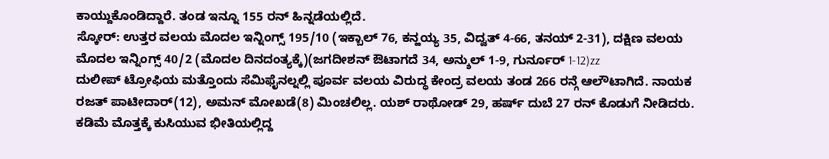ಕಾಯ್ದುಕೊಂಡಿದ್ದಾರೆ. ತಂಡ ಇನ್ನೂ 155 ರನ್ ಹಿನ್ನಡೆಯಲ್ಲಿದೆ.
ಸ್ಕೋರ್: ಉತ್ತರ ವಲಯ ಮೊದಲ ಇನ್ನಿಂಗ್ಸ್ 195/10 (ಇಕ್ಬಾಲ್ 76, ಕನ್ಹಯ್ಯ 35, ವಿದ್ವತ್ 4-66, ತನಯ್ 2-31), ದಕ್ಷಿಣ ವಲಯ ಮೊದಲ ಇನ್ನಿಂಗ್ಸ್ 40/2 (ಮೊದಲ ದಿನದಂತ್ಯಕ್ಕೆ)(ಜಗದೀಶನ್ ಔಟಾಗದೆ 34, ಅನ್ಶುಲ್ 1-9, ಗುರ್ನೂರ್ 1-12)zz
ದುಲೀಪ್ ಟ್ರೋಫಿಯ ಮತ್ತೊಂದು ಸೆಮಿಫೈನಲ್ನಲ್ಲಿ ಪೂರ್ವ ವಲಯ ವಿರುದ್ಧ ಕೇಂದ್ರ ವಲಯ ತಂಡ 266 ರನ್ಗೆ ಆಲೌಟಾಗಿದೆ. ನಾಯಕ ರಜತ್ ಪಾಟೀದಾರ್(12), ಅಮನ್ ಮೋಖಡೆ(8) ಮಿಂಚಲಿಲ್ಲ. ಯಶ್ ರಾಥೋಡ್ 29, ಹರ್ಷ್ ದುಬೆ 27 ರನ್ ಕೊಡುಗೆ ನೀಡಿದರು. ಕಡಿಮೆ ಮೊತ್ತಕ್ಕೆ ಕುಸಿಯುವ ಭೀತಿಯಲ್ಲಿದ್ದ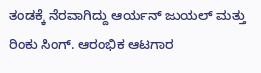ತಂಡಕ್ಕೆ ನೆರವಾಗಿದ್ದು ಆರ್ಯನ್ ಜುಯಲ್ ಮತ್ತು ರಿಂಕು ಸಿಂಗ್. ಆರಂಭಿಕ ಆಟಗಾರ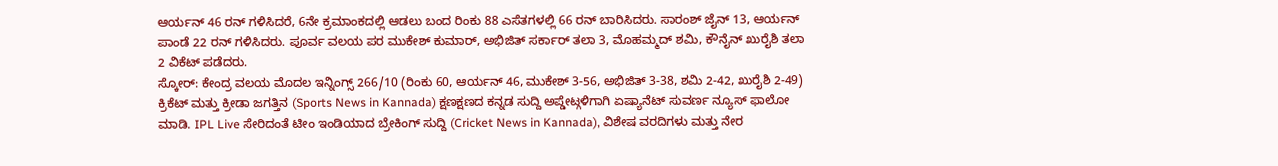ಆರ್ಯನ್ 46 ರನ್ ಗಳಿಸಿದರೆ, 6ನೇ ಕ್ರಮಾಂಕದಲ್ಲಿ ಆಡಲು ಬಂದ ರಿಂಕು 88 ಎಸೆತಗಳಲ್ಲಿ 66 ರನ್ ಬಾರಿಸಿದರು. ಸಾರಂಶ್ ಜೈನ್ 13, ಆರ್ಯನ್ ಪಾಂಡೆ 22 ರನ್ ಗಳಿಸಿದರು. ಪೂರ್ವ ವಲಯ ಪರ ಮುಕೇಶ್ ಕುಮಾರ್, ಅಭಿಜಿತ್ ಸರ್ಕಾರ್ ತಲಾ 3, ಮೊಹಮ್ಮದ್ ಶಮಿ, ಕೌನೈನ್ ಖುರೈಶಿ ತಲಾ 2 ವಿಕೆಟ್ ಪಡೆದರು.
ಸ್ಕೋರ್: ಕೇಂದ್ರ ವಲಯ ಮೊದಲ ಇನ್ನಿಂಗ್ಸ್ 266/10 (ರಿಂಕು 60, ಆರ್ಯನ್ 46, ಮುಕೇಶ್ 3-56, ಅಭಿಜಿತ್ 3-38, ಶಮಿ 2-42, ಖುರೈಶಿ 2-49)
ಕ್ರಿಕೆಟ್ ಮತ್ತು ಕ್ರೀಡಾ ಜಗತ್ತಿನ (Sports News in Kannada) ಕ್ಷಣಕ್ಷಣದ ಕನ್ನಡ ಸುದ್ದಿ ಅಪ್ಡೇಟ್ಗಳಿಗಾಗಿ ಏಷ್ಯಾನೆಟ್ ಸುವರ್ಣ ನ್ಯೂಸ್ ಫಾಲೋ ಮಾಡಿ. IPL Live ಸೇರಿದಂತೆ ಟೀಂ ಇಂಡಿಯಾದ ಬ್ರೇಕಿಂಗ್ ಸುದ್ದಿ (Cricket News in Kannada), ವಿಶೇಷ ವರದಿಗಳು ಮತ್ತು ನೇರ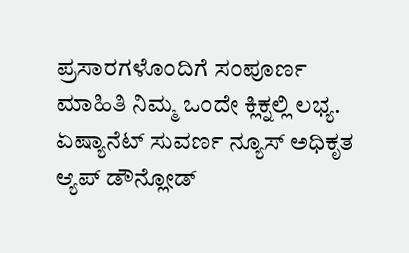ಪ್ರಸಾರಗಳೊಂದಿಗೆ ಸಂಪೂರ್ಣ ಮಾಹಿತಿ ನಿಮ್ಮ ಒಂದೇ ಕ್ಲಿಕ್ನಲ್ಲಿ ಲಭ್ಯ. ಏಷ್ಯಾನೆಟ್ ಸುವರ್ಣ ನ್ಯೂಸ್ ಅಧಿಕೃತ ಆ್ಯಪ್ ಡೌನ್ಲೋಡ್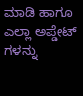ಮಾಡಿ ಹಾಗೂ ಎಲ್ಲಾ ಅಪ್ಡೇಟ್ ಗಳನ್ನು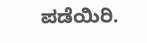ಪಡೆಯಿರಿ.